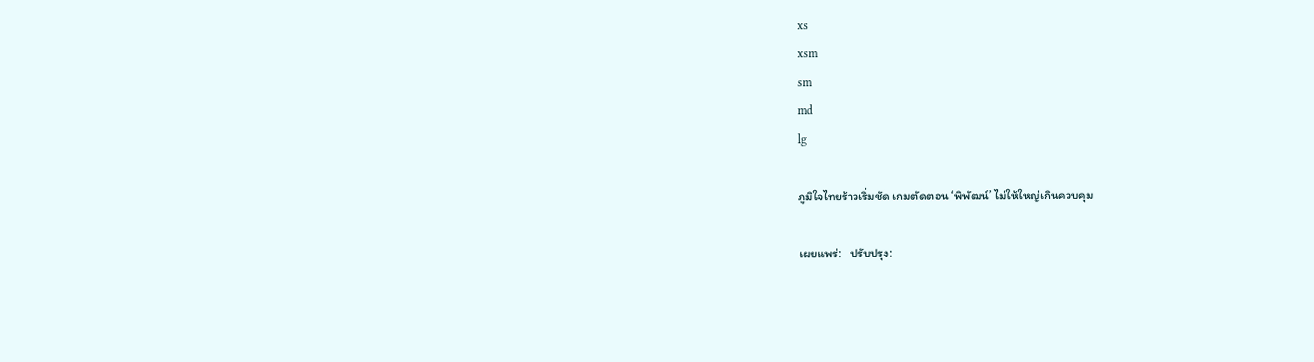xs
xsm
sm
md
lg

ภูมิใจไทยร้าวเริ่มชัด เกมตัดตอน ‘พิพัฒน์’ ไม่ให้ใหญ่เกินควบคุม

เผยแพร่:   ปรับปรุง: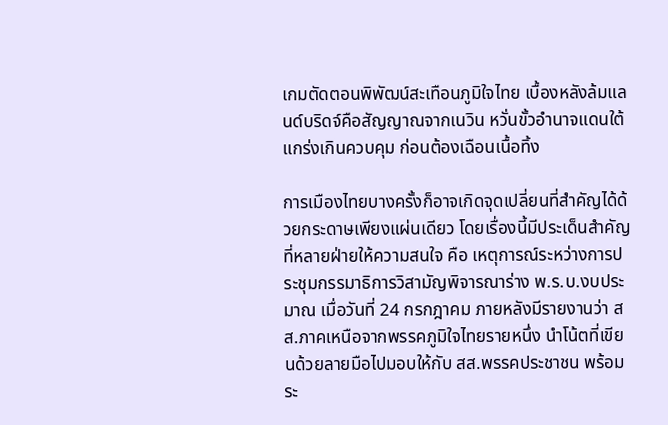เกมตัดตอนพิพัฒน์สะเทือนภูมิใจไทย เบื้องหลังล้มแลนด์บริดจ์คือสัญญาณจากเนวิน หวั่นขั้วอำนาจแดนใต้แกร่งเกินควบคุม ก่อนต้องเฉือนเนื้อทิ้ง

การเมืองไทยบางครั้งก็อาจเกิดจุดเปลี่ยนที่สำคัญได้ด้วยกระดาษเพียงแผ่นเดียว โดยเรื่องนี้มีประเด็นสำคัญที่หลายฝ่ายให้ความสนใจ คือ เหตุการณ์ระหว่างการประชุมกรรมาธิการวิสามัญพิจารณาร่าง พ.ร.บ.งบประมาณ เมื่อวันที่ 24 กรกฎาคม ภายหลังมีรายงานว่า สส.ภาคเหนือจากพรรคภูมิใจไทยรายหนึ่ง นำโน้ตที่เขียนด้วยลายมือไปมอบให้กับ สส.พรรคประชาชน พร้อมระ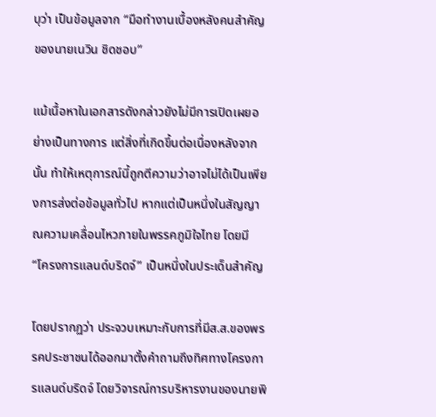บุว่า เป็นข้อมูลจาก “มือทำงานเบื้องหลังคนสำคัญของนายเนวิน ชิดชอบ”

แม้เนื้อหาในเอกสารดังกล่าวยังไม่มีการเปิดเผยอย่างเป็นทางการ แต่สิ่งที่เกิดขึ้นต่อเนื่องหลังจากนั้น ทำให้เหตุการณ์นี้ถูกตีความว่าอาจไม่ได้เป็นเพียงการส่งต่อข้อมูลทั่วไป หากแต่เป็นหนึ่งในสัญญาณความเคลื่อนไหวภายในพรรคภูมิใจไทย โดยมี “โครงการแลนด์บริดจ์” เป็นหนึ่งในประเด็นสำคัญ

โดยปรากฏว่า ประจวบเหมาะกับการที่มีส.ส.ของพรรคประชาชนได้ออกมาตั้งคำถามถึงทิศทางโครงการแลนด์บริดจ์ โดยวิจารณ์การบริหารงานของนายพิ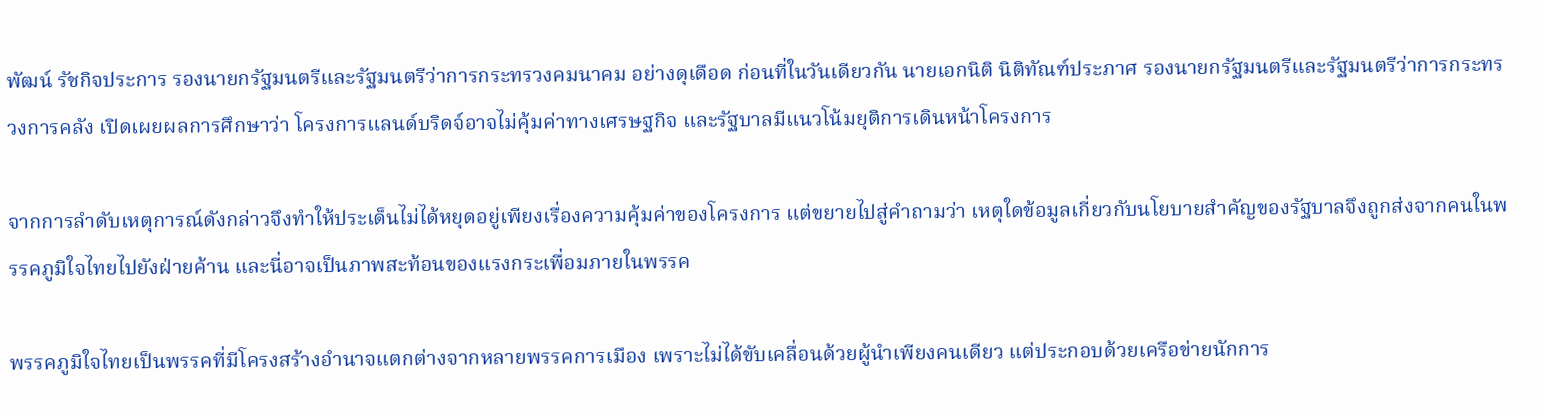พัฒน์ รัชกิจประการ รองนายกรัฐมนตรีและรัฐมนตรีว่าการกระทรวงคมนาคม อย่างดุเดือด ก่อนที่ในวันเดียวกัน นายเอกนิติ นิติทัณฑ์ประภาศ รองนายกรัฐมนตรีและรัฐมนตรีว่าการกระทรวงการคลัง เปิดเผยผลการศึกษาว่า โครงการแลนด์บริดจ์อาจไม่คุ้มค่าทางเศรษฐกิจ และรัฐบาลมีแนวโน้มยุติการเดินหน้าโครงการ

จากการลำดับเหตุการณ์ดังกล่าวจึงทำให้ประเด็นไม่ได้หยุดอยู่เพียงเรื่องความคุ้มค่าของโครงการ แต่ขยายไปสู่คำถามว่า เหตุใดข้อมูลเกี่ยวกับนโยบายสำคัญของรัฐบาลจึงถูกส่งจากคนในพรรคภูมิใจไทยไปยังฝ่ายค้าน และนี่อาจเป็นภาพสะท้อนของแรงกระเพื่อมภายในพรรค

พรรคภูมิใจไทยเป็นพรรคที่มีโครงสร้างอำนาจแตกต่างจากหลายพรรคการเมือง เพราะไม่ได้ขับเคลื่อนด้วยผู้นำเพียงคนเดียว แต่ประกอบด้วยเครือข่ายนักการ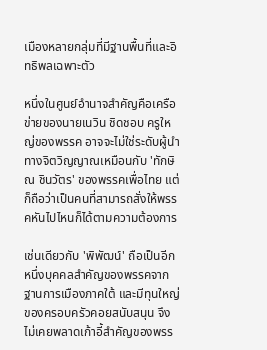เมืองหลายกลุ่มที่มีฐานพื้นที่และอิทธิพลเฉพาะตัว

หนึ่งในศูนย์อำนาจสำคัญคือเครือข่ายของนายเนวิน ชิดชอบ ครูใหญ่ของพรรค อาจจะไม่ใช่ระดับผู้นำทางจิตวิญญาณเหมือนกับ 'ทักษิณ ชินวัตร' ของพรรคเพื่อไทย แต่ก็ถือว่าเป็นคนที่สามารถสั่งให้พรรคหันไปไหนก็ได้ตามความต้องการ

เช่นเดียวกับ 'พิพัฒน์' ถือเป็นอีกหนึ่งบุคคลสำคัญของพรรคจากฐานการเมืองภาคใต้ และมีทุนใหญ่ของครอบครัวคอยสนับสนุน จึงไม่เคยพลาดเก้าอี้สำคัญของพรร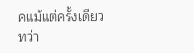คแม้แต่ครั้งเดียว
ทว่า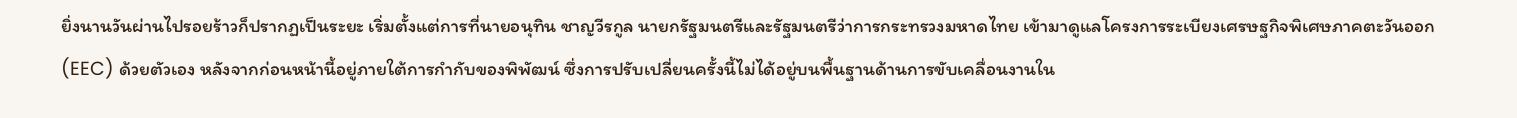ยิ่งนานวันผ่านไปรอยร้าวก็ปรากฏเป็นระยะ เริ่มตั้งแต่การที่นายอนุทิน ชาญวีรกูล นายกรัฐมนตรีและรัฐมนตรีว่าการกระทรวงมหาดไทย เข้ามาดูแลโครงการระเบียงเศรษฐกิจพิเศษภาคตะวันออก (EEC) ด้วยตัวเอง หลังจากก่อนหน้านี้อยู่ภายใต้การกำกับของพิพัฒน์ ซึ่งการปรับเปลี่ยนครั้งนี้ไม่ได้อยู่บนพื้นฐานด้านการขับเคลื่อนงานใน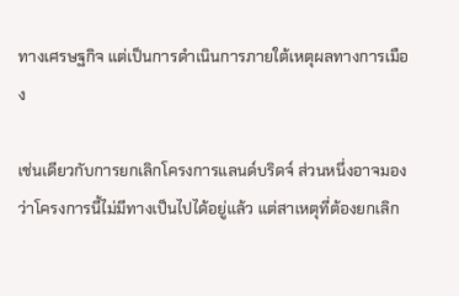ทางเศรษฐกิจ แต่เป็นการดำเนินการภายใต้เหตุผลทางการเมือง

เช่นเดียวกับการยกเลิกโครงการแลนด์บริดจ์ ส่วนหนึ่งอาจมองว่าโครงการนี้ไม่มีทางเป็นไปได้อยู่แล้ว แต่สาเหตุที่ต้องยกเลิก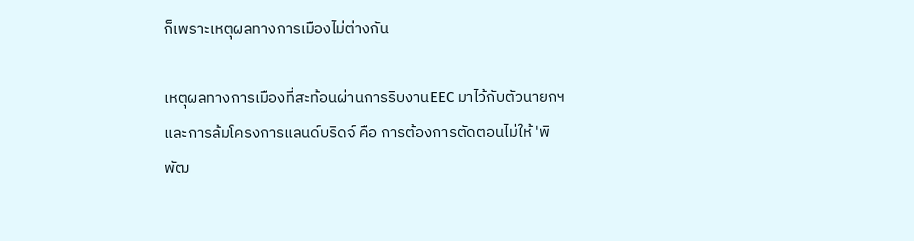ก็เพราะเหตุผลทางการเมืองไม่ต่างกัน

เหตุผลทางการเมืองที่สะท้อนผ่านการริบงานEEC มาไว้กับตัวนายกฯ และการล้มโครงการแลนด์บริดจ์ คือ การต้องการตัดตอนไม่ให้ 'พิพัฒ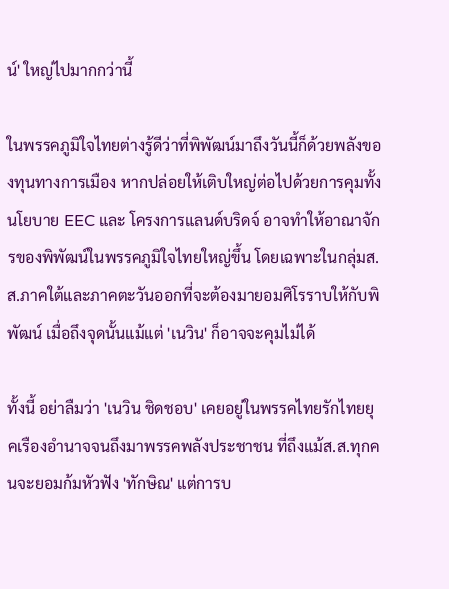น์' ใหญ่ไปมากกว่านี้

ในพรรคภูมิใจไทยต่างรู้ดีว่าที่พิพัฒน์มาถึงวันนี้ก็ด้วยพลังของทุนทางการเมือง หากปล่อยให้เติบใหญ่ต่อไปด้วยการคุมทั้งนโยบาย EEC และ โครงการแลนด์บริดจ์ อาจทำให้อาณาจักรของพิพัฒน์ในพรรคภูมิใจไทยใหญ่ขึ้น โดยเฉพาะในกลุ่มส.ส.ภาคใต้และภาคตะวันออกที่จะต้องมายอมศิโรราบให้กับพิพัฒน์ เมื่อถึงจุดนั้นแม้แต่ 'เนวิน' ก็อาจจะคุมไม่ได้

ทั้งนี้ อย่าลืมว่า 'เนวิน ชิดชอบ' เคยอยู่ในพรรคไทยรักไทยยุคเรืองอำนาจจนถึงมาพรรคพลังประชาชน ที่ถึงแม้ส.ส.ทุกคนจะยอมก้มหัวฟัง 'ทักษิณ' แต่การบ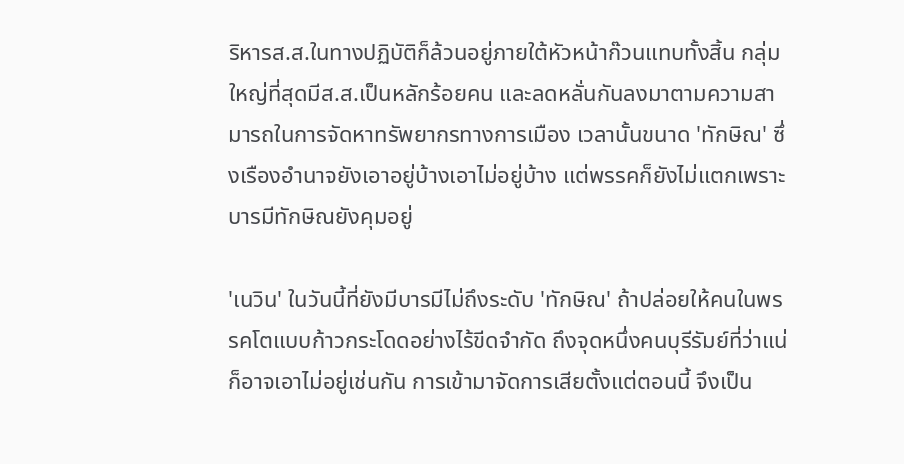ริหารส.ส.ในทางปฏิบัติก็ล้วนอยู่ภายใต้หัวหน้าก๊วนแทบทั้งสิ้น กลุ่มใหญ่ที่สุดมีส.ส.เป็นหลักร้อยคน และลดหลั่นกันลงมาตามความสามารถในการจัดหาทรัพยากรทางการเมือง เวลานั้นขนาด 'ทักษิณ' ซึ่งเรืองอำนาจยังเอาอยู่บ้างเอาไม่อยู่บ้าง แต่พรรคก็ยังไม่แตกเพราะบารมีทักษิณยังคุมอยู่

'เนวิน' ในวันนี้ที่ยังมีบารมีไม่ถึงระดับ 'ทักษิณ' ถ้าปล่อยให้คนในพรรคโตแบบก้าวกระโดดอย่างไร้ขีดจำกัด ถึงจุดหนึ่งคนบุรีรัมย์ที่ว่าแน่ ก็อาจเอาไม่อยู่เช่นกัน การเข้ามาจัดการเสียตั้งแต่ตอนนี้ จึงเป็น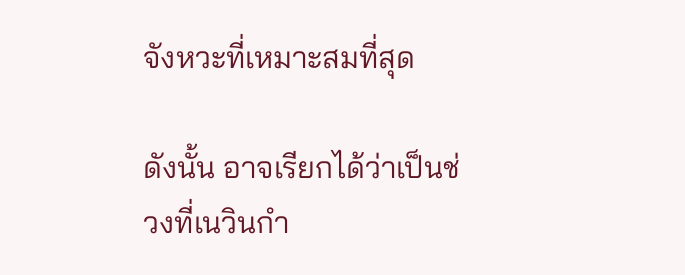จังหวะที่เหมาะสมที่สุด

ดังนั้น อาจเรียกได้ว่าเป็นช่วงที่เนวินกำ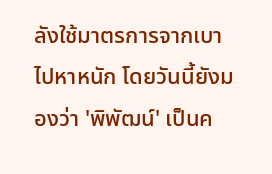ลังใช้มาตรการจากเบาไปหาหนัก โดยวันนี้ยังมองว่า 'พิพัฒน์' เป็นค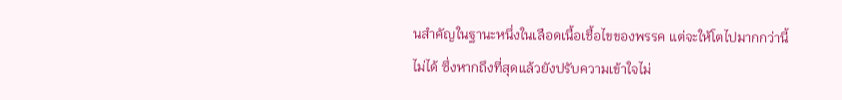นสำคัญในฐานะหนึ่งในเลือดเนื้อเชื้อไขของพรรค แต่จะให้โตไปมากกว่านี้ไม่ได้ ซึ่งหากถึงที่สุดแล้วยังปรับความเข้าใจไม่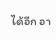ได้อีก อา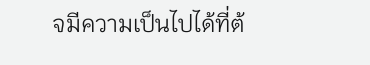จมีความเป็นไปได้ที่ต้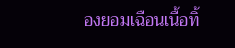องยอมเฉือนเนื้อทิ้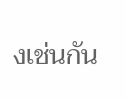งเช่นกัน